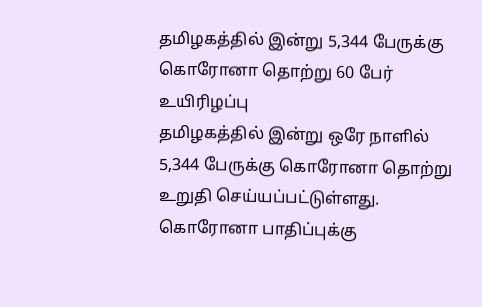தமிழகத்தில் இன்று 5,344 பேருக்கு கொரோனா தொற்று 60 பேர் உயிரிழப்பு
தமிழகத்தில் இன்று ஒரே நாளில் 5,344 பேருக்கு கொரோனா தொற்று உறுதி செய்யப்பட்டுள்ளது. கொரோனா பாதிப்புக்கு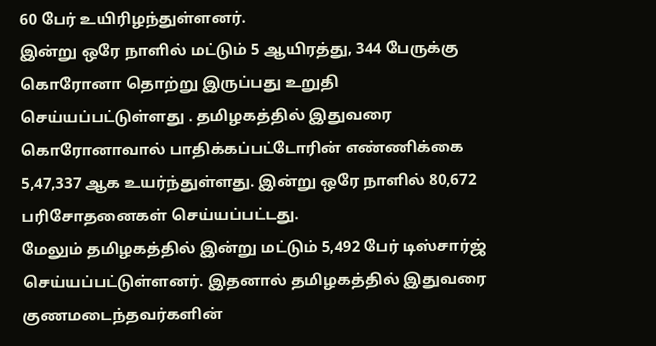60 பேர் உயிரிழந்துள்ளனர்.
இன்று ஒரே நாளில் மட்டும் 5 ஆயிரத்து, 344 பேருக்கு கொரோனா தொற்று இருப்பது உறுதி செய்யப்பட்டுள்ளது . தமிழகத்தில் இதுவரை கொரோனாவால் பாதிக்கப்பட்டோரின் எண்ணிக்கை 5,47,337 ஆக உயர்ந்துள்ளது. இன்று ஒரே நாளில் 80,672 பரிசோதனைகள் செய்யப்பட்டது.
மேலும் தமிழகத்தில் இன்று மட்டும் 5,492 பேர் டிஸ்சார்ஜ் செய்யப்பட்டுள்ளனர். இதனால் தமிழகத்தில் இதுவரை குணமடைந்தவர்களின்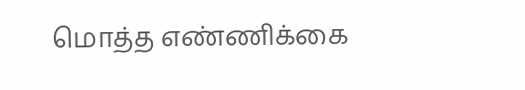மொத்த எண்ணிக்கை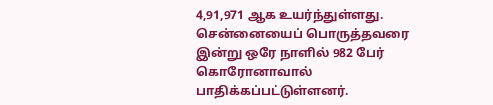4,91,971 ஆக உயர்ந்துள்ளது.
சென்னையைப் பொருத்தவரை இன்று ஒரே நாளில் 982 பேர் கொரோனாவால் பாதிக்கப்பட்டுள்ளனர்.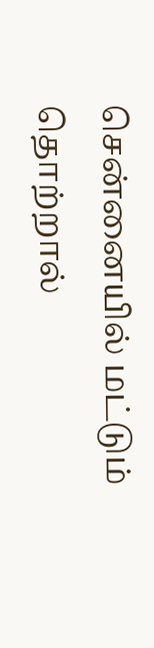சென்னையில் மட்டும் தொற்றால்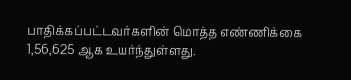பாதிக்கப்பட்டவர்களின் மொத்த எண்ணிக்கை 1,56,625 ஆக உயர்ந்துள்ளது.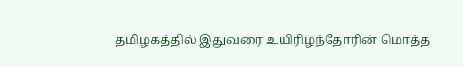தமிழகத்தில் இதுவரை உயிரிழந்தோரின் மொத்த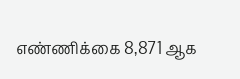எண்ணிக்கை 8,871 ஆக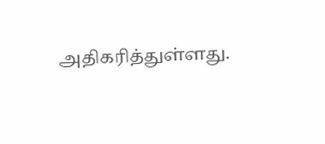அதிகரித்துள்ளது.